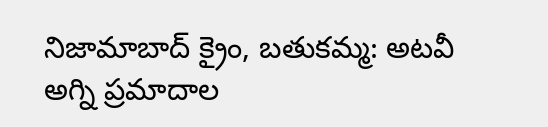నిజామాబాద్ క్రైం, బతుకమ్మ: అటవీ అగ్ని ప్రమాదాల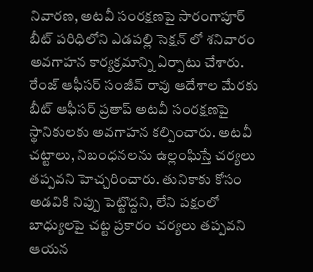నివారణ, అటవీ సంరక్షణపై సారంగాపూర్ బీట్ పరిధిలోని ఎడపల్లి సెక్షన్ లో శనివారం అవగాహన కార్యక్రమాన్ని ఏర్పాటు చేశారు. రేంజ్ ఆఫీసర్ సంజీవ్ రావు ఆదేశాల మేరకు బీట్ ఆఫీసర్ ప్రతాప్ అటవీ సంరక్షణపై స్థానికులకు అవగాహన కల్పించారు. అటవీ చట్టాలు, నిబంధనలను ఉల్లంఘిస్తే చర్యలు తప్పవని హెచ్చరించారు. తునికాకు కోసం అడవికి నిప్పు పెట్టొద్దని, లేని పక్షంలో బాధ్యులపై చట్ట ప్రకారం చర్యలు తప్పవని ఆయన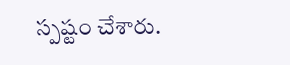స్పష్టం చేశారు.